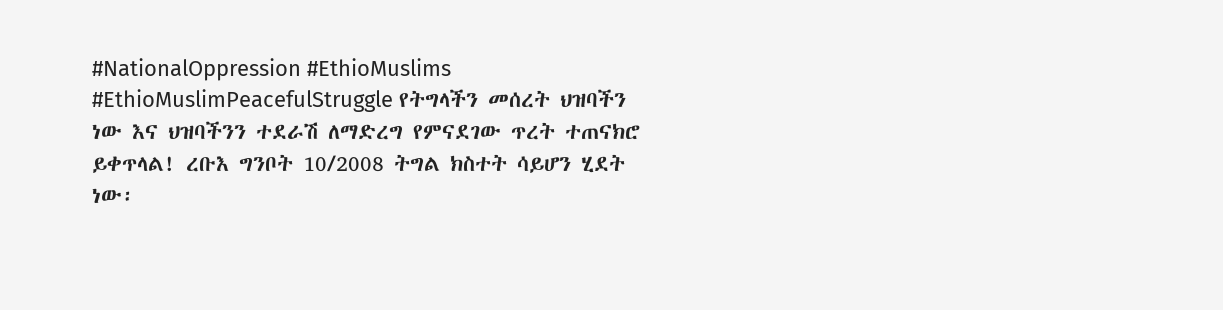#NationalOppression #EthioMuslims #EthioMuslimPeacefulStruggle የትግላችን መሰረት ህዝባችን ነው እና ህዝባችንን ተደራሽ ለማድረግ የምናደገው ጥረት ተጠናክሮ ይቀጥላል! ረቡእ ግንቦት 10/2008 ትግል ክስተት ሳይሆን ሂደት ነው፡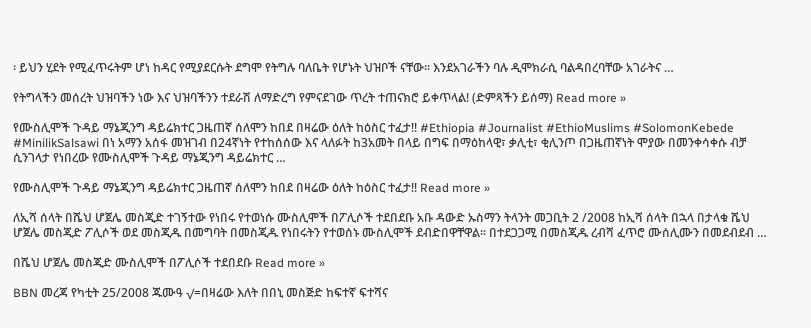፡ ይህን ሂደት የሚፈጥሩትም ሆነ ከዳር የሚያደርሱት ደግሞ የትግሉ ባለቤት የሆኑት ህዝቦች ናቸው፡፡ እንደአገራችን ባሉ ዲሞክራሲ ባልዳበረባቸው አገራትና …

የትግላችን መሰረት ህዝባችን ነው እና ህዝባችንን ተደራሽ ለማድረግ የምናደገው ጥረት ተጠናክሮ ይቀጥላል! (ድምጻችን ይሰማ) Read more »

የሙስሊሞች ጉዳይ ማኔጂንግ ዳይሬክተር ጋዜጠኛ ሰለሞን ከበደ በዛሬው ዕለት ከዕስር ተፈታ!! #Ethiopia #Journalist #EthioMuslims #SolomonKebede #MinilikSalsawi በነ አማን አሰፋ መዝገብ በ24ኛነት የተከሰሰው እና ላለፉት ከ3አመት በላይ በግፍ በማዕከላዊ፣ ቃሊቲ፣ ቂሊንጦ በጋዜጠኛነት ሞያው በመንቀሳቀሱ ብቻ ሲንገላታ የነበረው የሙስሊሞች ጉዳይ ማኔጂንግ ዳይሬክተር …

የሙስሊሞች ጉዳይ ማኔጂንግ ዳይሬክተር ጋዜጠኛ ሰለሞን ከበደ በዛሬው ዕለት ከዕስር ተፈታ!! Read more »

ለኢሻ ሰላት በሼህ ሆጀሌ መስጂድ ተገኝተው የነበሩ የተወነሱ ሙስሊሞች በፖሊሶች ተደበደቡ አቡ ዳውድ ኡስማን ትላንት መጋቢት 2 /2008 ከኢሻ ሰላት በኋላ በታላቁ ሼህ ሆጀሌ መስጂድ ፖሊሶች ወደ መስጂዱ በመግባት በመስጂዱ የነበሩትን የተወሰኑ ሙስሊሞች ደብድበዋቸዋል፡፡ በተደጋጋሚ በመስጂዱ ረብሻ ፈጥሮ ሙሰሊሙን በመደብደብ …

በሼህ ሆጀሌ መስጂድ ሙስሊሞች በፖሊሶች ተደበደቡ Read more »

BBN መረጃ የካቲት 25/2008 ጁሙዓ √=በዛሬው እለት በበኒ መስጅድ ከፍተኛ ፍተሻና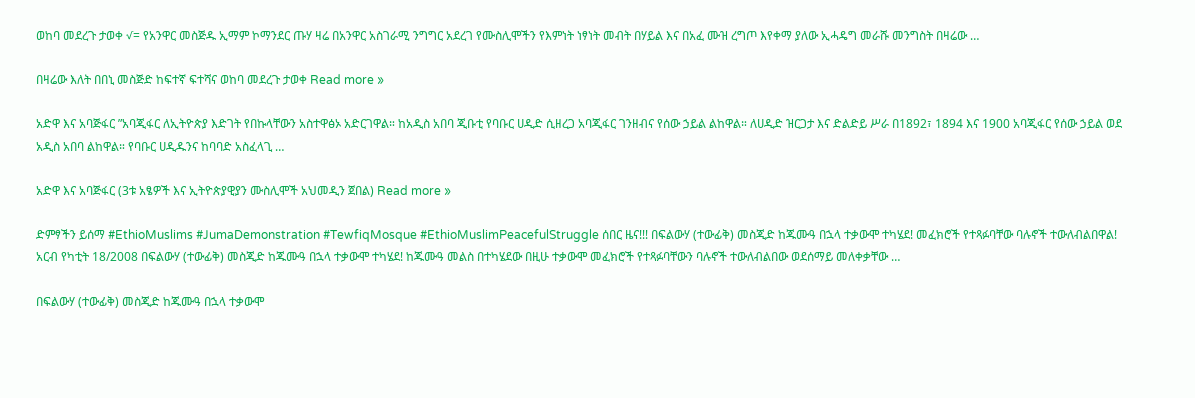ወከባ መደረጉ ታወቀ √= የአንዋር መስጅዱ ኢማም ኮማንደር ጡሃ ዛሬ በአንዋር አስገራሚ ንግግር አደረገ የሙስሊሞችን የእምነት ነፃነት መብት በሃይል እና በአፈ ሙዝ ረግጦ እየቀማ ያለው ኢሓዴግ መራሹ መንግስት በዛሬው …

በዛሬው እለት በበኒ መስጅድ ከፍተኛ ፍተሻና ወከባ መደረጉ ታወቀ Read more »

አድዋ እና አባጅፋር ”አባጂፋር ለኢትዮጵያ እድገት የበኩላቸውን አስተዋፅኦ አድርገዋል። ከአዲስ አበባ ጂቡቲ የባቡር ሀዲድ ሲዘረጋ አባጂፋር ገንዘብና የሰው ኃይል ልከዋል። ለሀዲድ ዝርጋታ እና ድልድይ ሥራ በ1892፣ 1894 እና 1900 አባጂፋር የሰው ኃይል ወደ አዲስ አበባ ልከዋል። የባቡር ሀዲዱንና ከባባድ አስፈላጊ …

አድዋ እና አባጅፋር (3ቱ አፄዎች እና ኢትዮጵያዊያን ሙስሊሞች አህመዲን ጀበል) Read more »

ድምፃችን ይሰማ #EthioMuslims #JumaDemonstration #TewfiqMosque #EthioMuslimPeacefulStruggle ሰበር ዜና!!! በፍልውሃ (ተውፊቅ) መስጂድ ከጁሙዓ በኋላ ተቃውሞ ተካሄደ! መፈክሮች የተጻፉባቸው ባሉኖች ተውለብልበዋል! አርብ የካቲት 18/2008 በፍልውሃ (ተውፊቅ) መስጂድ ከጁሙዓ በኋላ ተቃውሞ ተካሄደ! ከጁሙዓ መልስ በተካሄደው በዚሁ ተቃውሞ መፈክሮች የተጻፉባቸውን ባሉኖች ተውለብልበው ወደሰማይ መለቀቃቸው …

በፍልውሃ (ተውፊቅ) መስጂድ ከጁሙዓ በኋላ ተቃውሞ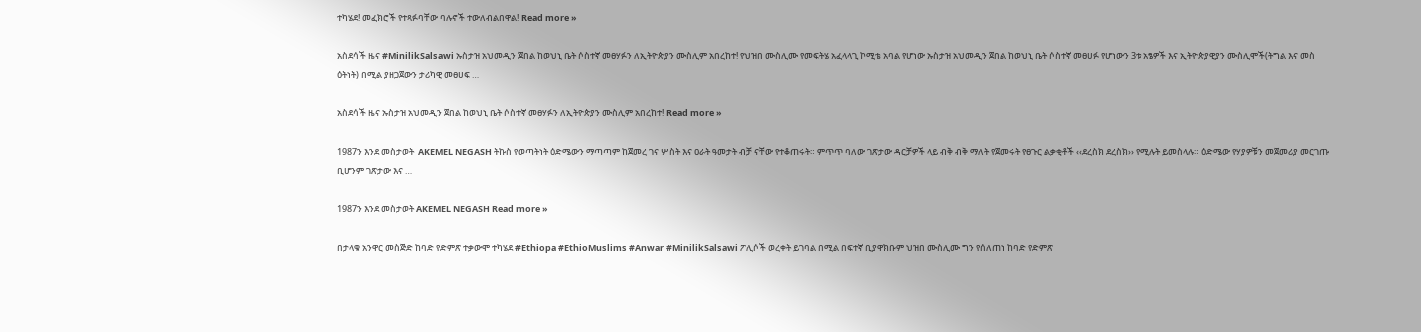ተካሄደ! መፈክሮች የተጻፉባቸው ባሉኖች ተውለብልበዋል! Read more »

አስደሳች ዜና #MinilikSalsawi ኡስታዝ አህመዲን ጀበል ከወህኒ ቤት ሶስተኛ መፀሃፉን ለኢትዮጵያን ሙስሊም አበረከተ! የህዝበ ሙስሊሙ የመፍትሄ አፈላላጊ ኮሚቴ አባል የሆነው ኡስታዝ አህመዲን ጀበል ከወህኒ ቤት ሶስተኛ መፀሀፉ የሆነውን 3ቱ አፄዎች እና ኢትዮጵያዊያን ሙስሊሞች(ትግል እና መስ ዕትነት) በሚል ያዘጋጀውን ታሪካዊ መፀሀፍ …

አስደሳች ዜና ኡስታዝ አህመዲን ጀበል ከወህኒ ቤት ሶስተኛ መፀሃፉን ለኢትዮጵያን ሙስሊም አበረከተ! Read more »

1987ን እንደ መስታወት  AKEMEL NEGASH ትኩስ የወጣትነት ዕድሜውን ማጣጣም ከጀመረ ገና ሦስት እና ዐራት ዓመታት ብቻ ናቸው የተቆጠሩት። ምጥጥ ባለው ገጽታው ዳርቻዎች ላይ ብቅ ብቅ ማለት የጀመሩት የፀጉር ልቃቂቶች ‹‹ደረስክ ደረስክ›› የሚሉት ይመስላሉ። ዕድሜው የሃያዎቹን መጀመሪያ መርገጡ ቢሆንም ገጽታው እና …

1987ን እንደ መስታወት AKEMEL NEGASH Read more »

በታላቁ አንዋር መስጅድ ከባድ የድምጽ ተቃውሞ ተካሄደ #Ethiopa #EthioMuslims #Anwar #MinilikSalsawi ፖሊሶች ወረቀት ይገባል በሚል በፍተኛ ቢያዋክቡም ህዝበ ሙስሊሙ ግን የሰለጠነ ከባድ የድምጽ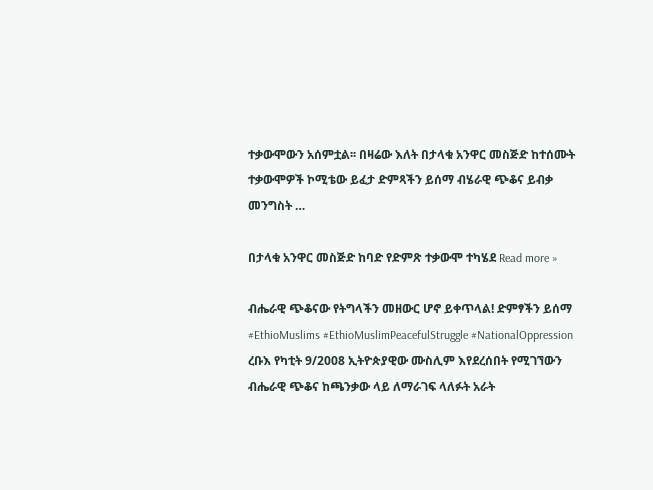ተቃውሞውን አሰምቷል፡፡ በዛሬው እለት በታላቁ አንዋር መስጅድ ከተሰሙት ተቃውሞዎች ኮሚቴው ይፈታ ድምጻችን ይሰማ ብሄራዊ ጭቆና ይብቃ መንግስት …

በታላቁ አንዋር መስጅድ ከባድ የድምጽ ተቃውሞ ተካሄደ Read more »

ብሔራዊ ጭቆናው የትግላችን መዘውር ሆኖ ይቀጥላል! ድምፃችን ይሰማ #EthioMuslims #EthioMuslimPeacefulStruggle #NationalOppression ረቡእ የካቲት 9/2008 ኢትዮጵያዊው ሙስሊም እየደረሰበት የሚገኘውን ብሔራዊ ጭቆና ከጫንቃው ላይ ለማራገፍ ላለፉት አራት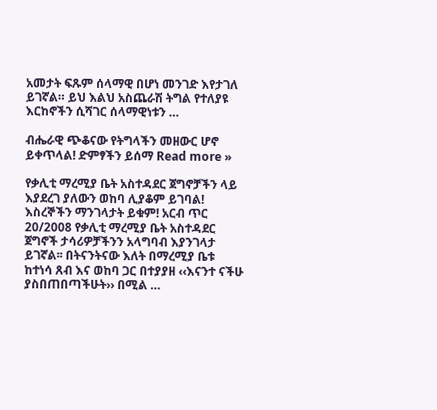አመታት ፍጹም ሰላማዊ በሆነ መንገድ እየታገለ ይገኛል። ይህ እልህ አስጨራሽ ትግል የተለያዩ እርከኖችን ሲሻገር ሰላማዊነቱን …

ብሔራዊ ጭቆናው የትግላችን መዘውር ሆኖ ይቀጥላል! ድምፃችን ይሰማ Read more »

የቃሊቲ ማረሚያ ቤት አስተዳደር ጀግኖቻችን ላይ እያደረገ ያለውን ወከባ ሊያቆም ይገባል! እስረኞችን ማንገላታት ይቁም! አርብ ጥር 20/2008 የቃሊቲ ማረሚያ ቤት አስተዳደር ጀግኖች ታሳሪዎቻችንን አላግባብ እያንገላታ ይገኛል፡፡ በትናንትናው እለት በማረሚያ ቤቱ ከተነሳ ጸብ እና ወከባ ጋር በተያያዘ ‹‹እናንተ ናችሁ ያስበጠበጣችሁት›› በሚል …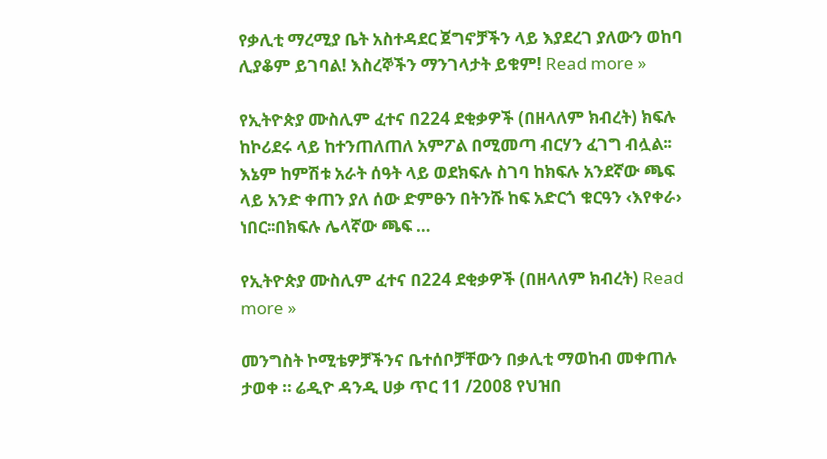የቃሊቲ ማረሚያ ቤት አስተዳደር ጀግኖቻችን ላይ እያደረገ ያለውን ወከባ ሊያቆም ይገባል! እስረኞችን ማንገላታት ይቁም! Read more »

የኢትዮጵያ ሙስሊም ፈተና በ224 ደቂቃዎች (በዘላለም ክብረት) ክፍሉ ከኮሪደሩ ላይ ከተንጠለጠለ አምፖል በሚመጣ ብርሃን ፈገግ ብሏል፡፡ እኔም ከምሽቱ አራት ሰዓት ላይ ወደክፍሉ ስገባ ከክፍሉ አንደኛው ጫፍ ላይ አንድ ቀጠን ያለ ሰው ድምፁን በትንሹ ከፍ አድርጎ ቁርዓን ‹እየቀራ› ነበር፡፡በክፍሉ ሌላኛው ጫፍ …

የኢትዮጵያ ሙስሊም ፈተና በ224 ደቂቃዎች (በዘላለም ክብረት) Read more »

መንግስት ኮሚቴዎቻችንና ቤተሰቦቻቸውን በቃሊቲ ማወከብ መቀጠሉ ታወቀ ። ሬዲዮ ዳንዲ ሀቃ ጥር 11 /2008 የህዝበ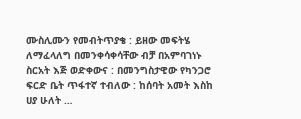ሙስሊሙን የመብትጥያቄ : ይዘው መፍትሄ ለማፈላለግ በመንቀሳቀሳቸው ብቻ በአምባገነኑ ስርአት እጅ ወድቀውና : በመንግስታዊው የካንጋሮ ፍርድ ቤት ጥፋተኛ ተብለው : ከሰባት አመት እስከ ሀያ ሁለት …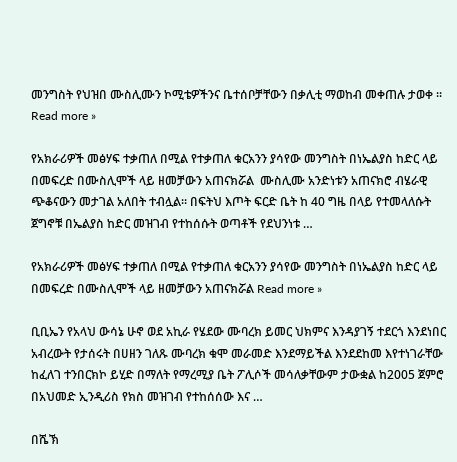መንግስት የህዝበ ሙስሊሙን ኮሚቴዎችንና ቤተሰቦቻቸውን በቃሊቲ ማወከብ መቀጠሉ ታወቀ ። Read more »

የአክራሪዎች መፅሃፍ ተቃጠለ በሚል የተቃጠለ ቁርአንን ያሳየው መንግስት በነኤልያስ ከድር ላይ በመፍረድ በሙስሊሞች ላይ ዘመቻውን አጠናክሯል  ሙስሊሙ አንድነቱን አጠናክሮ ብሄራዊ ጭቆናውን መታገል አለበት ተብሏል። በፍትህ እጦት ፍርድ ቤት ከ 40 ግዜ በላይ የተመላለሱት ጀግኖቹ በኤልያስ ከድር መዝገብ የተከሰሱት ወጣቶች የደህንነቱ …

የአክራሪዎች መፅሃፍ ተቃጠለ በሚል የተቃጠለ ቁርአንን ያሳየው መንግስት በነኤልያስ ከድር ላይ በመፍረድ በሙስሊሞች ላይ ዘመቻውን አጠናክሯል Read more »

ቢቢኤን የአላህ ውሳኔ ሁኖ ወደ አኪራ የሄደው ሙባረክ ይመር ህክምና እንዳያገኝ ተደርጎ እንደነበር አብረውት የታሰሩት በሀዘን ገለጹ ሙባረክ ቁሞ መራመድ እንደማይችል እንደደከመ እየተነገራቸው ከፈለገ ተንበርክኮ ይሂድ በማለት የማረሚያ ቤት ፖሊሶች መሳለቃቸውም ታውቋል ከ2005 ጀምሮ በአህመድ ኢንዲሪስ የክስ መዝገብ የተከሰሰው እና …

በሼኽ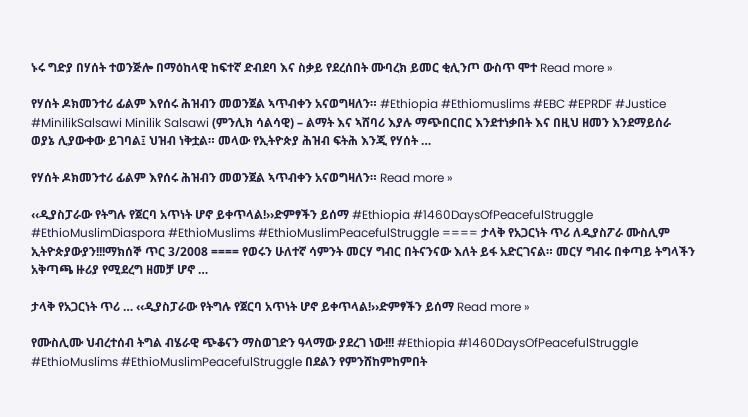ኑሩ ግድያ በሃሰት ተወንጅሎ በማዕከላዊ ከፍተኛ ድብደባ እና ስቃይ የደረሰበት ሙባረክ ይመር ቂሊንጦ ውስጥ ሞተ Read more »

የሃሰት ዶክመንተሪ ፊልም እየሰሩ ሕዝብን መወንጀል ኣጥብቀን አናወግዛለን። #Ethiopia #Ethiomuslims #EBC #EPRDF #Justice #MinilikSalsawi Minilik Salsawi (ምንሊክ ሳልሳዊ) – ልማት እና ኣሸባሪ እያሉ ማጭበርበር እንደተነቃበት እና በዚህ ዘመን እንደማይሰራ ወያኔ ሊያውቀው ይገባል፤ ህዝብ ነቅቷል። መላው የኢትዮጵያ ሕዝብ ፍትሕ እንጂ የሃሰት …

የሃሰት ዶክመንተሪ ፊልም እየሰሩ ሕዝብን መወንጀል ኣጥብቀን አናወግዛለን። Read more »

‹‹ዲያስፓራው የትግሉ የጀርባ አጥነት ሆኖ ይቀጥላል!››ድምፃችን ይሰማ #Ethiopia #1460DaysOfPeacefulStruggle #EthioMuslimDiaspora #EthioMuslims #EthioMuslimPeacefulStruggle ==== ታላቅ የአጋርነት ጥሪ ለዲያስፖራ ሙስሊም ኢትዮጵያውያን!!!ማክሰኞ ጥር 3/2008 ==== የወሩን ሁለተኛ ሳምንት መርሃ ግብር በትናንናው እለት ይፋ አድርገናል። መርሃ ግብሩ በቀጣይ ትግላችን አቅጣጫ ዙሪያ የሚደረግ ዘመቻ ሆኖ …

ታላቅ የአጋርነት ጥሪ … ‹‹ዲያስፓራው የትግሉ የጀርባ አጥነት ሆኖ ይቀጥላል!››ድምፃችን ይሰማ Read more »

የሙስሊሙ ህብረተሰብ ትግል ብሄራዊ ጭቆናን ማስወገድን ዓላማው ያደረገ ነው!!! #Ethiopia #1460DaysOfPeacefulStruggle #EthioMuslims #EthioMuslimPeacefulStruggle በደልን የምንሸከምከምበት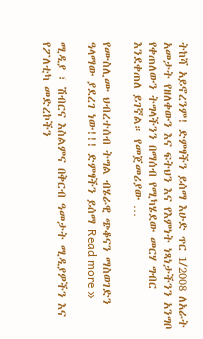ትከሻ አይኖረንም! ድምፃችን ይሰማ እሁድ ጥር 1/2008 ለአራት አመታት የዘለቀውን እና ፍትህን እና የእምነት ነጻነታችንን አንግቦ የቀጠለውን ትግላችንን በማሰብ የሚካሄደው መርሃ ግብር እንደቀጠለ ይገኛል። የመጀመሪያው …

የሙስሊሙ ህብረተሰብ ትግል ብሄራዊ ጭቆናን ማስወገድን ዓላማው ያደረገ ነው!!! ድምፃችን ይሰማ Read more »

ሚዲያ ፣ ሽብርና እስልምና በቅርብ ዓመታት ሚዲያዎችን እና የፖለቲካ መድረኮችን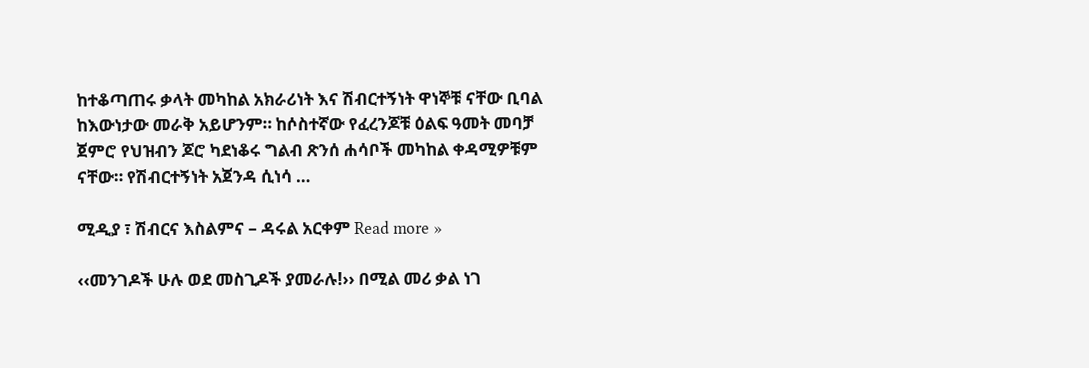ከተቆጣጠሩ ቃላት መካከል አክራሪነት እና ሽብርተኝነት ዋነኞቹ ናቸው ቢባል ከእውነታው መራቅ አይሆንም። ከሶስተኛው የፈረንጆቹ ዕልፍ ዓመት መባቻ ጀምሮ የህዝብን ጆሮ ካደነቆሩ ግልብ ጽንሰ ሐሳቦች መካከል ቀዳሚዎቹም ናቸው። የሽብርተኝነት አጀንዳ ሲነሳ …

ሚዲያ ፣ ሽብርና እስልምና – ዳሩል አርቀም Read more »

‹‹መንገዶች ሁሉ ወደ መስጊዶች ያመራሉ!›› በሚል መሪ ቃል ነገ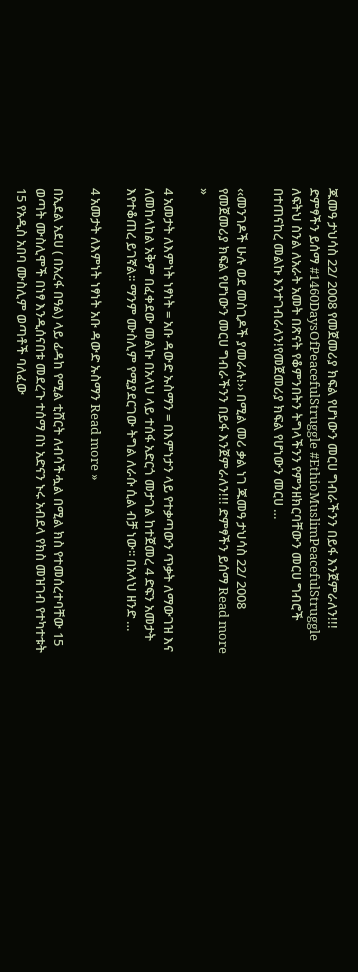ጁመዓ ታህሳስ 22/ 2008 የመጀመሪያ ክፍል የሆነውን መርሀ ግብራችንን በይፋ እንጀምራለን!!! ድምፃችን ይሰማ #1460DaysOfPeacefulStruggle #EthioMuslimPeacefulStruggle ለፍትህ ስንል ለአራት አመት በጽናት የቆምንበትን ትግላችንን የምንዘክርባቸውን መርሀ ግብሮች በተጠናከረ መልኩ እንተገብራለን!የመጀመሪያ ክፍል የሆነውን መርሀ …

‹‹መንገዶች ሁሉ ወደ መስጊዶች ያመራሉ!›› በሚል መሪ ቃል ነገ ጁመዓ ታህሳስ 22/ 2008 የመጀመሪያ ክፍል የሆነውን መርሀ ግብራችንን በይፋ እንጀምራለን!!! ድምፃችን ይሰማ Read more »

4 አመታት ለእምነት ነፃነት = አቡ ዳውድ ኡስማን = በእምነታን ላይ የተቃጣውን ጥቃት ለማውገዝ እና ለመከላከል አቅም በፈቀደው መልኩ በአላህ ላይ ተሰፋ አድርጎ መታገል ከተጀመረ 4 ድፍን አመታት እየተቆጠረ ይገኛል፡፡ ማንም ሙስሊም የሚያደርገው ትግል ለራሱ ሲል ብቻ ነው፡፡ በአላህ ዘንድ …

4 አመታት ለእምነት ነፃነት አቡ ዳውድ ኡስማን Read more »

በኢደል አደሀ ( በአረፋ በዓል) ላይ ፊዳከ የሚል ቲሸርት ለብሳችሗል በሚል ክስ የተመሰረተባቸው 15 ወጣት ሙስሊሞች በነፃ እንዲሰናበቱ መደረጉ ተሰማ በነ አድናን ኑሩ አብደላ የክስ መዝገብ የተካተቱት 15 የአዲስ አበባ ሙስሊም ወጣቶች ባለፈው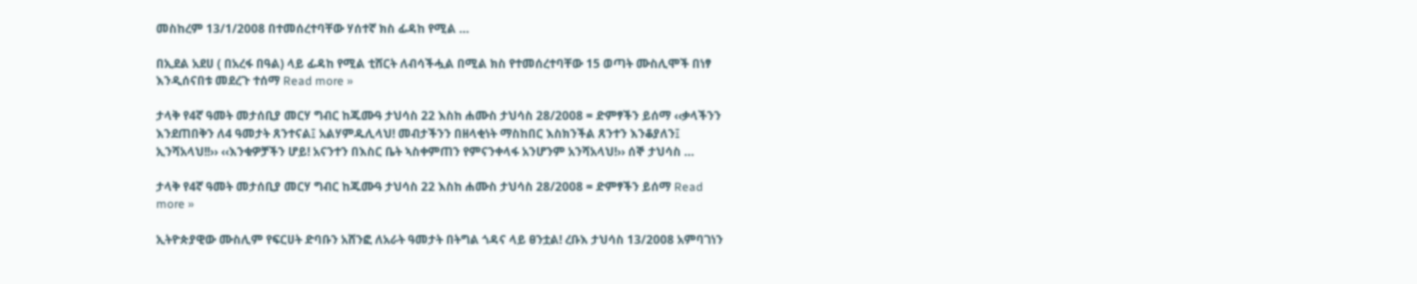መስከረም 13/1/2008 በተመሰረተባቸው ሃሰተኛ ክስ ፊዳከ የሚል …

በኢደል አደሀ ( በአረፋ በዓል) ላይ ፊዳከ የሚል ቲሸርት ለብሳችሗል በሚል ክስ የተመሰረተባቸው 15 ወጣት ሙስሊሞች በነፃ እንዲሰናበቱ መደረጉ ተሰማ Read more »

ታላቅ የ4ኛ ዓመት መታሰቢያ መርሃ ግብር ከጁሙዓ ታህሳስ 22 እስከ ሐሙስ ታህሳስ 28/2008 = ድምፃችን ይሰማ ‹‹ቃላችንን እንደጠበቅን ለ4 ዓመታት ጸንተናል፤ አልሃምዱሊላህ! መብታችንን በዘላቂነት ማስከበር እስክንችል ጸንተን እንቆያለን፤ ኢንሻአላህ!!›› ‹‹እንቁዎቻችን ሆይ! አናንተን በእስር ቤት ኣስቀምጠን የምናንቀላፋ አንሆንም አንሻአላህ!›› ሰኞ ታህሳስ …

ታላቅ የ4ኛ ዓመት መታሰቢያ መርሃ ግብር ከጁሙዓ ታህሳስ 22 እስከ ሐሙስ ታህሳስ 28/2008 = ድምፃችን ይሰማ Read more »

ኢትዮጵያዊው ሙስሊም የፍርሀት ድባቡን አሸንፎ ለአራት ዓመታት በትግል ጎዳና ላይ ፀንቷል! ረቡእ ታህሳስ 13/2008 አምባገነን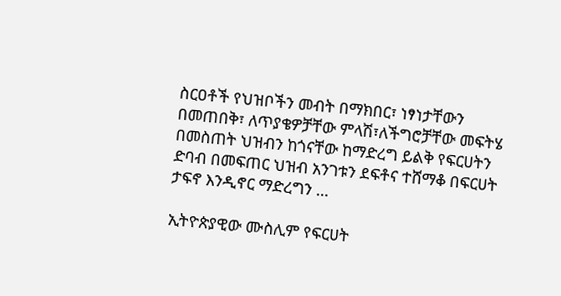ስርዐቶች የህዝቦችን መብት በማክበር፣ ነፃነታቸውን በመጠበቅ፣ ለጥያቄዎቻቸው ምላሽ፣ለችግሮቻቸው መፍትሄ በመስጠት ህዝብን ከጎናቸው ከማድረግ ይልቅ የፍርሀትን ድባብ በመፍጠር ህዝብ አንገቱን ደፍቶና ተሸማቆ በፍርሀት ታፍኖ እንዲኖር ማድረግን …

ኢትዮጵያዊው ሙስሊም የፍርሀት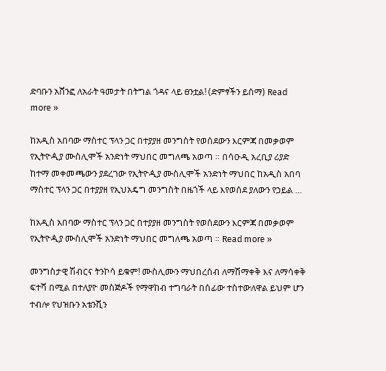ድባቡን አሸንፎ ለአራት ዓመታት በትግል ጎዳና ላይ ፀንቷል! (ድምፃችን ይሰማ) Read more »

ከአዲስ አበባው ማስተር ፕላን ጋር በተያያዘ መንግስት የወሰደውን እርምጃ በመቃወም የኢትዮዺያ ሙስሊሞች አንድነት ማህበር መግለጫ አወጣ ። በሳዑዲ አረቢያ ሪያድ ከተማ መቀመጫውን ያደረገው የኢትዮዺያ ሙስሊሞች አንድነት ማህበር ከአዲስ አበባ ማስተር ፕላን ጋር በተያያዘ የኢህአዴግ መንግስት በዜጎች ላይ እየወሰደ ያለውን የኃይል …

ከአዲስ አበባው ማስተር ፕላን ጋር በተያያዘ መንግስት የወሰደውን እርምጃ በመቃወም የኢትዮዺያ ሙስሊሞች አንድነት ማህበር መግለጫ አወጣ ። Read more »

መንግስታዊ ሽብርና ትንኮሳ ይቁም! ሙስሊሙን ማህበረሰብ ለማሸማቀቅ እና ለማሳቀቅ ፍተሻ በሚል በተለያዮ መስጅዶች የማዋከብ ተግባራት በሰፊው ተስተውለዋል ይህም ሆን ተብሎ የህዝቡን አቴንሺን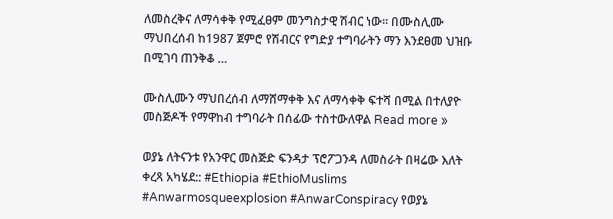ለመስረቅና ለማሳቀቅ የሚፈፀም መንግስታዊ ሽብር ነው። በሙስሊሙ ማህበረሰብ ከ1987 ጀምሮ የሽብርና የግድያ ተግባራትን ማን እንደፀመ ህዝቡ በሚገባ ጠንቅቆ …

ሙስሊሙን ማህበረሰብ ለማሸማቀቅ እና ለማሳቀቅ ፍተሻ በሚል በተለያዮ መስጅዶች የማዋከብ ተግባራት በሰፊው ተስተውለዋል Read more »

ወያኔ ለትናንቱ የአንዋር መስጅድ ፍንዳታ ፕሮፖጋንዳ ለመስራት በዛሬው እለት ቀረጻ አካሄደ:: #Ethiopia #EthioMuslims #Anwarmosqueexplosion #AnwarConspiracy የወያኔ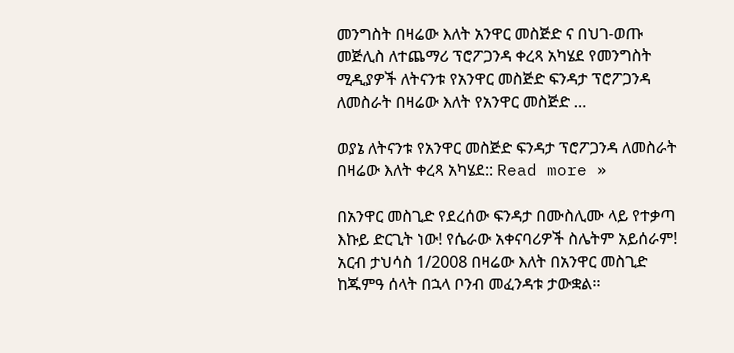መንግስት በዛሬው እለት አንዋር መስጅድ ና በህገ-ወጡ መጅሊስ ለተጨማሪ ፕሮፖጋንዳ ቀረጻ አካሄደ የመንግስት ሚዲያዎች ለትናንቱ የአንዋር መስጅድ ፍንዳታ ፕሮፖጋንዳ ለመስራት በዛሬው እለት የአንዋር መስጅድ …

ወያኔ ለትናንቱ የአንዋር መስጅድ ፍንዳታ ፕሮፖጋንዳ ለመስራት በዛሬው እለት ቀረጻ አካሄደ:: Read more »

በአንዋር መስጊድ የደረሰው ፍንዳታ በሙስሊሙ ላይ የተቃጣ እኩይ ድርጊት ነው! የሴራው አቀናባሪዎች ስሌትም አይሰራም! አርብ ታህሳስ 1/2008 በዛሬው እለት በአንዋር መስጊድ ከጁምዓ ሰላት በኋላ ቦንብ መፈንዳቱ ታውቋል፡፡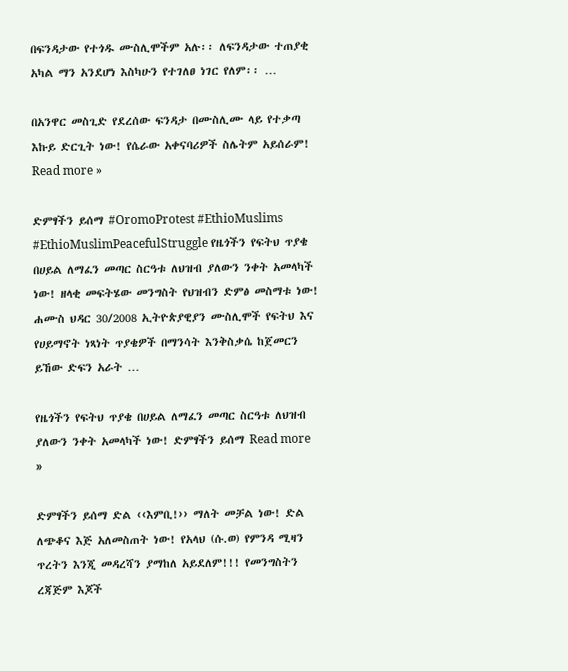በፍንዳታው የተጎዱ ሙስሊሞችም አሉ፡፡ ለፍንዳታው ተጠያቂ አካል ማን አንደሆነ እስካሁን የተገለፀ ነገር የለም፡፡ …

በአንዋር መስጊድ የደረሰው ፍንዳታ በሙስሊሙ ላይ የተቃጣ እኩይ ድርጊት ነው! የሴራው አቀናባሪዎች ስሌትም አይሰራም! Read more »

ድምፃችን ይሰማ #OromoProtest #EthioMuslims #EthioMuslimPeacefulStruggle የዜጎችን የፍትህ ጥያቄ በሀይል ለማፈን መጣር ስርዓቱ ለህዝብ ያለውን ንቀት አመላካች ነው! ዘላቂ መፍትሄው መንግስት የህዝብን ድምፅ መስማቱ ነው! ሐሙስ ህዳር 30/2008 ኢትዮጵያዊያን ሙስሊሞች የፍትህ እና የሀይማኖት ነጻነት ጥያቄዎች በማንሳት እንቅስቃሴ ከጀመርን ይኸው ድፍን አራት …

የዜጎችን የፍትህ ጥያቄ በሀይል ለማፈን መጣር ስርዓቱ ለህዝብ ያለውን ንቀት አመላካች ነው! ድምፃችን ይሰማ Read more »

ድምፃችን ይሰማ ድል ‹‹እምቢ!›› ማለት መቻል ነው! ድል ለጭቆና እጅ አለመስጠት ነው! የአላህ (ሱ.ወ) የምንዳ ሚዛን ጥረትን እንጂ መዳረሻን ያማከለ አይደለም!!! የመንግስትን ረጃጅም እጆች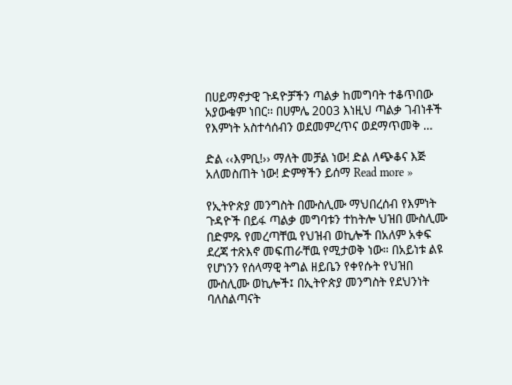በሀይማኖታዊ ጉዳዮቻችን ጣልቃ ከመግባት ተቆጥበው አያውቁም ነበር፡፡ በሀምሌ 2003 እነዚህ ጣልቃ ገብነቶች የእምነት አስተሳሰብን ወደመምረጥና ወደማጥመቅ …

ድል ‹‹እምቢ!›› ማለት መቻል ነው! ድል ለጭቆና እጅ አለመስጠት ነው! ድምፃችን ይሰማ Read more »

የኢትዮጵያ መንግስት በሙስሊሙ ማህበረሰብ የእምነት ጉዳዮች በይፋ ጣልቃ መግባቱን ተከትሎ ህዝበ ሙስሊሙ በድምጹ የመረጣቸዉ የህዝብ ወኪሎች በአለም አቀፍ ደረጃ ተጽእኖ መፍጠራቸዉ የሚታወቅ ነው። በአይነቱ ልዩ የሆነንን የሰላማዊ ትግል ዘይቤን የቀየሱት የህዝበ ሙስሊሙ ወኪሎች፤ በኢትዮጵያ መንግስት የደህንነት ባለስልጣናት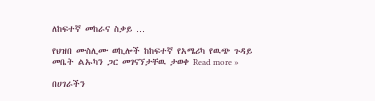ለከፍተኛ መከራና ስቃይ …

የህዝበ ሙስሊሙ ወኪሎች ከከፍተኛ የአሜሪካ የዉጭ ጉዳይ መቤት ልኡካን ጋር መገናኘታቸዉ ታወቀ Read more »

በሀገራችን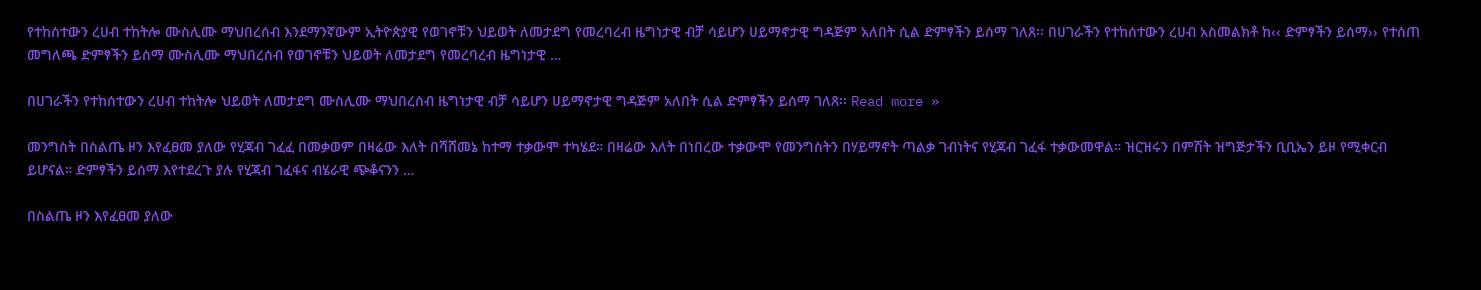የተከሰተውን ረሀብ ተከትሎ ሙስሊሙ ማህበረሰብ እንደማንኛውም ኢትዮጵያዊ የወገኖቹን ህይወት ለመታደግ የመረባረብ ዜግነታዊ ብቻ ሳይሆን ሀይማኖታዊ ግዳጅም አለበት ሲል ድምፃችን ይሰማ ገለጸ፡፡ በሀገራችን የተከሰተውን ረሀብ አስመልክቶ ከ‹‹ ድምፃችን ይሰማ›› የተሰጠ መግለጫ ድምፃችን ይሰማ ሙስሊሙ ማህበረሰብ የወገኖቹን ህይወት ለመታደግ የመረባረብ ዜግነታዊ …

በሀገራችን የተከሰተውን ረሀብ ተከትሎ ህይወት ለመታደግ ሙስሊሙ ማህበረሰብ ዜግነታዊ ብቻ ሳይሆን ሀይማኖታዊ ግዳጅም አለበት ሲል ድምፃችን ይሰማ ገለጸ፡፡ Read more »

መንግስት በስልጤ ዞን እየፈፀመ ያለው የሂጃብ ገፈፈ በመቃወም በዛሬው እለት በሻሸመኔ ከተማ ተቃውሞ ተካሄደ። በዛሬው እለት በነበረው ተቃውሞ የመንግስትን በሃይማኖት ጣልቃ ገብነትና የሂጃብ ገፈፋ ተቃውመዋል። ዝርዝሩን በምሽት ዝግጅታችን ቢቢኤን ይዞ የሚቀርብ ይሆናል። ድምፃችን ይሰማ እየተደረጉ ያሉ የሂጃብ ገፈፋና ብሄራዊ ጭቆናንን …

በስልጤ ዞን እየፈፀመ ያለው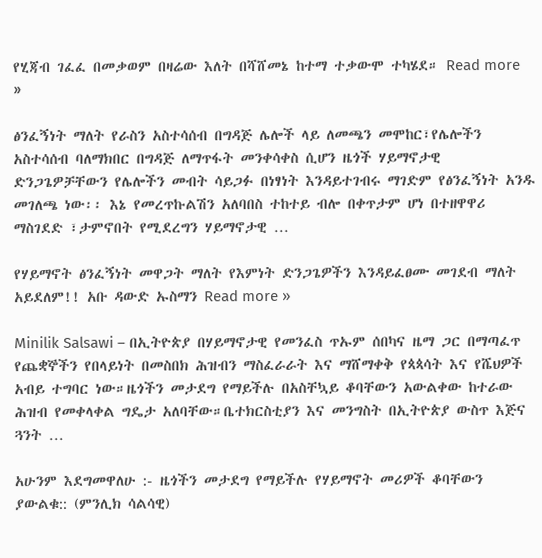የሂጃብ ገፈፈ በመቃወም በዛሬው እለት በሻሸመኔ ከተማ ተቃውሞ ተካሄደ። Read more »

ፅንፈኝነት ማለት የራስን አስተሳሰብ በግዳጅ ሌሎች ላይ ለመጫን መሞከር፣የሌሎችን አስተሳሰብ ባለማክበር በግዳጅ ለማጥፋት መንቀሳቀስ ሲሆን ዜጎች ሃይማኖታዊ ድንጋጌዎቻቸውን የሌሎችን መብት ሳይጋፉ በነፃነት እንዳይተገብሩ ማገድም የፅንፈኝነት አንዱ መገለጫ ነው፡፡ እኔ የመረጥኩልሽን አለባበስ ተከተይ ብሎ በቀጥታም ሆነ በተዘዋዋሪ ማስገደድ ፣ታምኖበት የሚደረግን ሃይማኖታዊ …

የሃይማኖት ፅንፈኝነት መዋጋት ማለት የእምነት ድንጋጌዎችን እንዳይፈፀሙ መገደብ ማለት አይደለም!! አቡ ዳውድ ኡስማን Read more »

Minilik Salsawi – በኢትዮጵያ በሃይማኖታዊ የመንፈስ ጥኡም ሰበካና ዜማ ጋር በማጣፈጥ የጨቋኞችን የበላይነት በመስበክ ሕዝብን ማስፈራራት እና ማሸማቀቅ የጳጳሳት እና የሼህዎች አብይ ተግባር ነው።ዜጎችን መታደግ የማይችሉ በአስቸኳይ ቆባቸውን አውልቀው ከተራው ሕዝብ የመቀላቀል ግዴታ አለባቸው።ቤተክርስቲያን እና መንግስት በኢትዮጵያ ውስጥ እጅና ጓንት …

አሁንም እደግመዋለሁ :- ዜጎችን መታደግ የማይችሉ የሃይማኖት መሪዎች ቆባቸውን ያውልቁ:: (ምንሊክ ሳልሳዊ)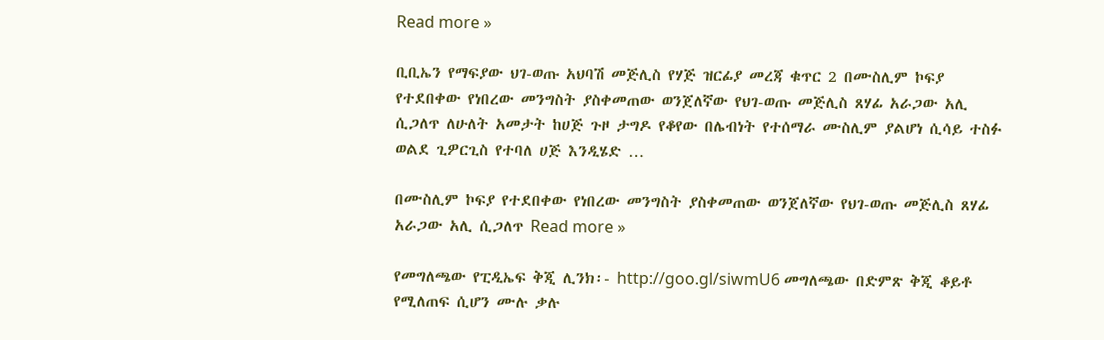Read more »

ቢቢኤን የማፍያው ህገ-ወጡ አህባሽ መጅሊስ የሃጅ ዝርፊያ መረጃ ቁጥር 2 በሙስሊም ኮፍያ የተደበቀው የነበረው መንግስት ያስቀመጠው ወንጀለኛው የህገ-ወጡ መጅሊስ ጸሃፊ አራጋው አሊ ሲጋለጥ ለሁለት አመታት ከሀጅ ጉዞ ታግዶ የቆየው በሌብነት የተሰማራ ሙስሊም ያልሆነ ሲሳይ ተስፉ ወልደ ጊዎርጊስ የተባለ ሀጅ እንዲሄድ …

በሙስሊም ኮፍያ የተደበቀው የነበረው መንግስት ያስቀመጠው ወንጀለኛው የህገ-ወጡ መጅሊስ ጸሃፊ አራጋው አሊ ሲጋለጥ Read more »

የመግለጫው የፒዲኤፍ ቅጂ ሊንክ፡- http://goo.gl/siwmU6 መግለጫው በድምጽ ቅጂ ቆይቶ የሚለጠፍ ሲሆን ሙሉ ቃሉ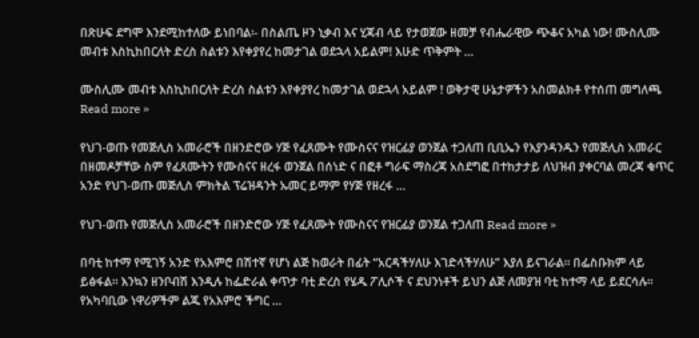በጽሁፍ ደግሞ እንደሚከተለው ይነበባል፡- በስልጤ ዞን ኒቃብ እና ሂጃብ ላይ የታወጀው ዘመቻ የብሔራዊው ጭቆና አካል ነው! ሙስሊሙ መብቱ እስኪከበርለት ድረስ ስልቱን እየቀያየረ ከመታገል ወደኋላ አይልም! እሁድ ጥቅምት …

ሙስሊሙ መብቱ እስኪከበርለት ድረስ ስልቱን እየቀያየረ ከመታገል ወደኋላ አይልም ! ወቅታዊ ሁኔታዎችን አስመልክቶ የተሰጠ መግለጫ Read more »

የህገ-ወጡ የመጅሊስ አመራሮች በዘንድሮው ሃጅ የፈጸሙት የሙስናና የዝርፊያ ወንጀል ተጋለጠ ቢቢኤን የእያንዳንዱን የመጅሊስ አመራር በዘመዶቻቸው ስም የፈጸሙትን የሙስናና ዘረፋ ወንጀል በሰነድ ና በፎቶ ግራፍ ማስረጃ አስደግፎ በተከታታይ ለህዝብ ያቀርባል መረጃ ቁጥር አንድ የህገ-ወጡ መጅሊስ ምክትል ፕሬዝዳንት ኡመር ይማም የሃጅ የዘረፋ …

የህገ-ወጡ የመጅሊስ አመራሮች በዘንድሮው ሃጅ የፈጸሙት የሙስናና የዝርፊያ ወንጀል ተጋለጠ Read more »

በባቲ ከተማ የሚገኝ አንድ የአእምሮ በሽተኛ የሆነ ልጅ ከወራት በፊት “አርዳችሃለሁ እገድላችሃለሁ” እያለ ይናገራል። በፌስቡክም ላይ ይፅፋል። እንኳን ዘንቦብሽ እንዲሉ ከፌድራል ቀጥታ ባቲ ድረስ የሄዱ ፖሊሶች ና ደህንነቶች ይህን ልጅ ለመያዝ ባቲ ከተማ ላይ ይደርሳሉ። የአካባቢው ነዋሪዎችም ልጁ የአእምሮ ችግር …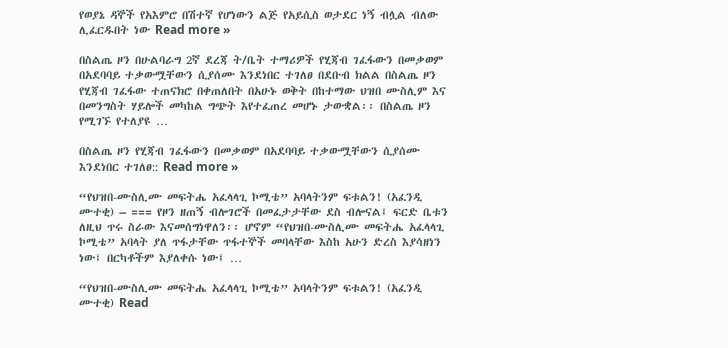የወያኔ ዳኞች የአእምሮ በሽተኛ የሆነውን ልጅ የአይሲስ ወታደር ነኝ ብሏል ብለው ሊፈርዱበት ነው Read more »

በስልጤ ዞን በሁልባራግ 2ኛ ደረጃ ት/ቤት ተማሪዎች የሂጃብ ገፈፋውን በመቃወም በአደባባይ ተቃውሟቸውን ሲያሰሙ እንደነበር ተገለፀ በደቡብ ክልል በስልጤ ዞን የሂጃብ ገፈፋው ተጠናክሮ በቀጠለበት በአሁኑ ወቅት በከተማው ህዝበ ሙስሊም እና በመንግስት ሃይሎች መካከል ግጭት እየተፈጠረ መሆኑ ታውቋል፡፡ በስልጤ ዞን የሚገኙ የተለያዩ …

በስልጤ ዞን የሂጃብ ገፈፋውን በመቃወም በአደባባይ ተቃውሟቸውን ሲያሰሙ እንደነበር ተገለፀ:: Read more »

“የህዝበ-ሙስሊሙ መፍትሔ አፈላላጊ ኮሚቴ” አባላትንም ፍቱልን! (አፈንዲ ሙተቂ) – === የዞን ዘጠኝ ብሎገሮች በመፈታታቸው ደስ ብሎናል፤ ፍርድ ቤቱን ለዚህ ጥሩ ስራው እናመሰግነዋለን፡፡ ሆኖም “የህዝበ-ሙስሊሙ መፍትሔ አፈላላጊ ኮሚቴ” አባላት ያለ ጥፋታቸው ጥፋተኞች መባላቸው እስከ አሁን ድረስ እያሳዘነን ነው፤ በርካቶችም እያለቀሱ ነው፤ …

“የህዝበ-ሙስሊሙ መፍትሔ አፈላላጊ ኮሚቴ” አባላትንም ፍቱልን! (አፈንዲ ሙተቂ) Read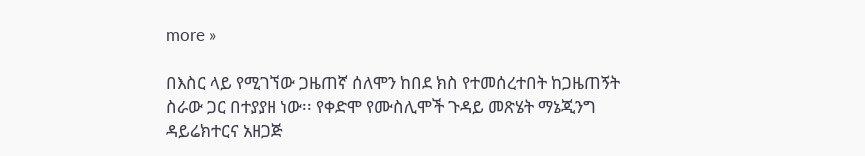more »

በእስር ላይ የሚገኘው ጋዜጠኛ ሰለሞን ከበደ ክስ የተመሰረተበት ከጋዜጠኝት ስራው ጋር በተያያዘ ነው፡፡ የቀድሞ የሙስሊሞች ጉዳይ መጽሄት ማኔጂንግ ዳይሬክተርና አዘጋጅ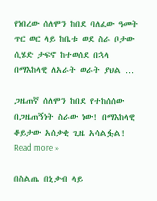የነበረው ሰለሞን ከበደ ባለፈው ዓመት ጥር ወር ላይ ከቤቱ ወደ ስራ ቦታው ሲሄድ ታፍኖ ከተወሰደ በኋላ በማእከላዊ ለአራት ወራት ያህል …

ጋዜጠኛ ሰለሞን ከበደ የተከሰሰው በጋዜጠኝነት ስራው ነው! በማእከላዊ ቆይታው አሰቃቂ ጊዜ አሳልፏል! Read more »

በስልጤ በኒቃብ ላይ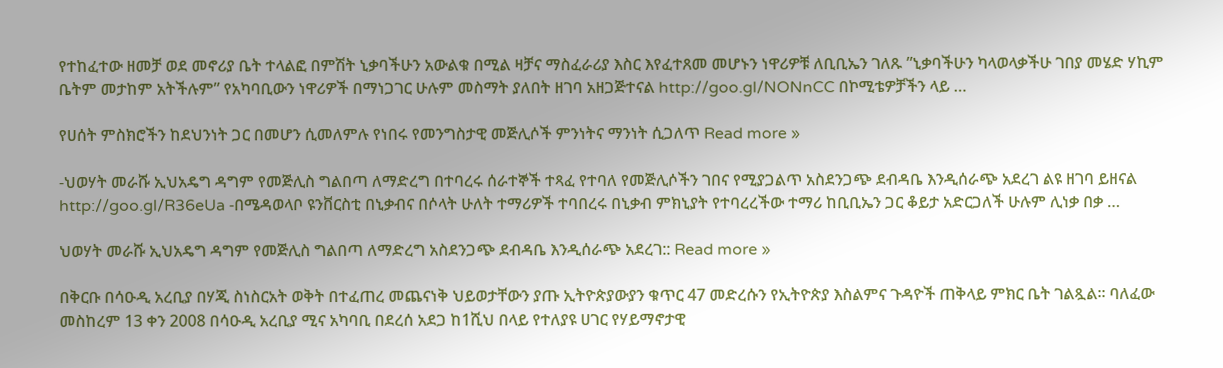የተከፈተው ዘመቻ ወደ መኖሪያ ቤት ተላልፎ በምሽት ኒቃባችሁን አውልቁ በሚል ዛቻና ማስፈራሪያ እስር እየፈተጸመ መሆኑን ነዋሪዎቹ ለቢቢኤን ገለጹ ”ኒቃባችሁን ካላወላቃችሁ ገበያ መሄድ ሃኪም ቤትም መታከም አትችሉም” የአካባቢውን ነዋሪዎች በማነጋገር ሁሉም መስማት ያለበት ዘገባ አዘጋጅተናል http://goo.gl/NONnCC በኮሚቴዎቻችን ላይ …

የሀሰት ምስክሮችን ከደህንነት ጋር በመሆን ሲመለምሉ የነበሩ የመንግስታዊ መጅሊሶች ምንነትና ማንነት ሲጋለጥ Read more »

-ህወሃት መራሹ ኢህአዴግ ዳግም የመጅሊስ ግልበጣ ለማድረግ በተባረሩ ሰራተኞች ተጻፈ የተባለ የመጅሊሶችን ገበና የሚያጋልጥ አስደንጋጭ ደብዳቤ እንዲሰራጭ አደረገ ልዩ ዘገባ ይዘናል http://goo.gl/R36eUa -በሜዳወላቦ ዩንቨርስቲ በኒቃብና በሶላት ሁለት ተማሪዎች ተባበረሩ በኒቃብ ምክኒያት የተባረረችው ተማሪ ከቢቢኤን ጋር ቆይታ አድርጋለች ሁሉም ሊነቃ በቃ …

ህወሃት መራሹ ኢህአዴግ ዳግም የመጅሊስ ግልበጣ ለማድረግ አስደንጋጭ ደብዳቤ እንዲሰራጭ አደረገ:: Read more »

በቅርቡ በሳዑዲ አረቢያ በሃጂ ስነስርአት ወቅት በተፈጠረ መጨናነቅ ህይወታቸውን ያጡ ኢትዮጵያውያን ቁጥር 47 መድረሱን የኢትዮጵያ እስልምና ጉዳዮች ጠቅላይ ምክር ቤት ገልጿል፡፡ ባለፈው መስከረም 13 ቀን 2008 በሳዑዲ አረቢያ ሚና አካባቢ በደረሰ አደጋ ከ1ሺህ በላይ የተለያዩ ሀገር የሃይማኖታዊ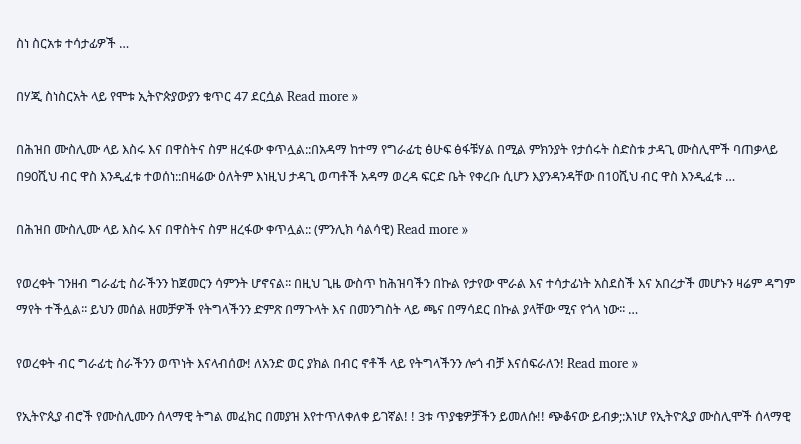ስነ ስርአቱ ተሳታፊዎች …

በሃጂ ስነስርአት ላይ የሞቱ ኢትዮጵያውያን ቁጥር 47 ደርሷል Read more »

በሕዝበ ሙስሊሙ ላይ እስሩ እና በዋስትና ስም ዘረፋው ቀጥሏል::በአዳማ ከተማ የግራፊቲ ፅሁፍ ፅፋቹሃል በሚል ምክንያት የታሰሩት ስድስቱ ታዳጊ ሙስሊሞች ባጠቃላይ በ90ሺህ ብር ዋስ እንዲፈቱ ተወሰነ::በዛሬው ዕለትም እነዚህ ታዳጊ ወጣቶች አዳማ ወረዳ ፍርድ ቤት የቀረቡ ሲሆን እያንዳንዳቸው በ10ሺህ ብር ዋስ እንዲፈቱ …

በሕዝበ ሙስሊሙ ላይ እስሩ እና በዋስትና ስም ዘረፋው ቀጥሏል:: (ምንሊክ ሳልሳዊ) Read more »

የወረቀት ገንዘብ ግራፊቲ ስራችንን ከጀመርን ሳምንት ሆኖናል፡፡ በዚህ ጊዜ ውስጥ ከሕዝባችን በኩል የታየው ሞራል እና ተሳታፊነት አስደስች እና አበረታች መሆኑን ዛሬም ዳግም ማየት ተችሏል፡፡ ይህን መሰል ዘመቻዎች የትግላችንን ድምጽ በማጉላት እና በመንግስት ላይ ጫና በማሳደር በኩል ያላቸው ሚና የጎላ ነው፡፡ …

የወረቀት ብር ግራፊቲ ስራችንን ወጥነት እናላብሰው! ለአንድ ወር ያክል በብር ኖቶች ላይ የትግላችንን ሎጎ ብቻ እናሰፍራለን! Read more »

የኢትዮጲያ ብሮች የሙስሊሙን ሰላማዊ ትግል መፈክር በመያዝ እየተጥለቀለቀ ይገኛል! ! 3ቱ ጥያቄዎቻችን ይመለሱ!! ጭቆናው ይብቃ;:እነሆ የኢትዮጲያ ሙስሊሞች ሰላማዊ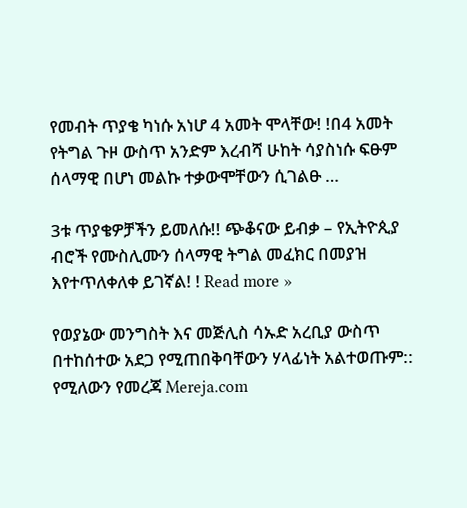የመብት ጥያቄ ካነሱ አነሆ 4 አመት ሞላቸው! !በ4 አመት የትግል ጉዞ ውስጥ አንድም እረብሻ ሁከት ሳያስነሱ ፍፁም ሰላማዊ በሆነ መልኩ ተቃውሞቸውን ሲገልፁ …

3ቱ ጥያቄዎቻችን ይመለሱ!! ጭቆናው ይብቃ – የኢትዮጲያ ብሮች የሙስሊሙን ሰላማዊ ትግል መፈክር በመያዝ እየተጥለቀለቀ ይገኛል! ! Read more »

የወያኔው መንግስት እና መጅሊስ ሳኡድ አረቢያ ውስጥ በተከሰተው አደጋ የሚጠበቅባቸውን ሃላፊነት አልተወጡም:: የሚለውን የመረጃ Mereja.com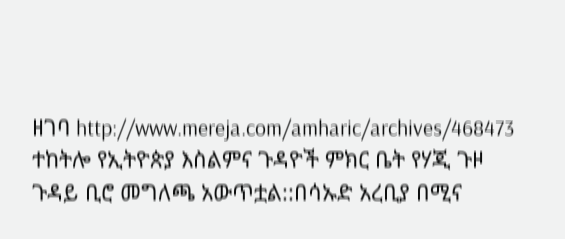ዘገባ http://www.mereja.com/amharic/archives/468473 ተከትሎ የኢትዮጵያ እስልምና ጉዳዮች ምክር ቤት የሃጂ ጉዞ ጉዳይ ቢሮ መግለጫ አውጥቷል::በሳኡድ አረቢያ በሚና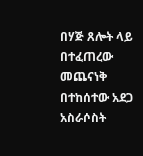በሃጅ ጸሎት ላይ በተፈጠረው መጨናነቅ በተከሰተው አደጋ አስራሶስት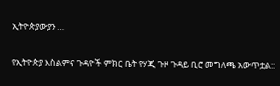ኢትዮጵያውያን …

የኢትዮጵያ እስልምና ጉዳዮች ምክር ቤት የሃጂ ጉዞ ጉዳይ ቢሮ መግለጫ አውጥቷል::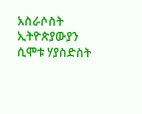አስራሶስት ኢትዮጵያውያን ሲሞቱ ሃያስድስት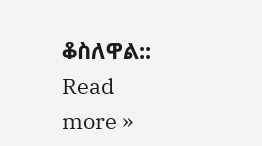ቆስለዋል:: Read more »